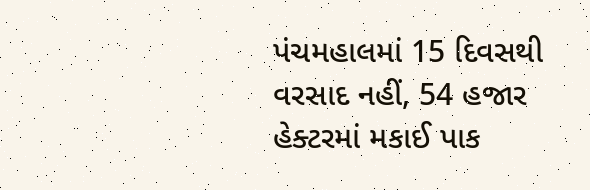પંચમહાલમાં 15 દિવસથી વરસાદ નહીં, 54 હજાર હેક્ટરમાં મકાઈ પાક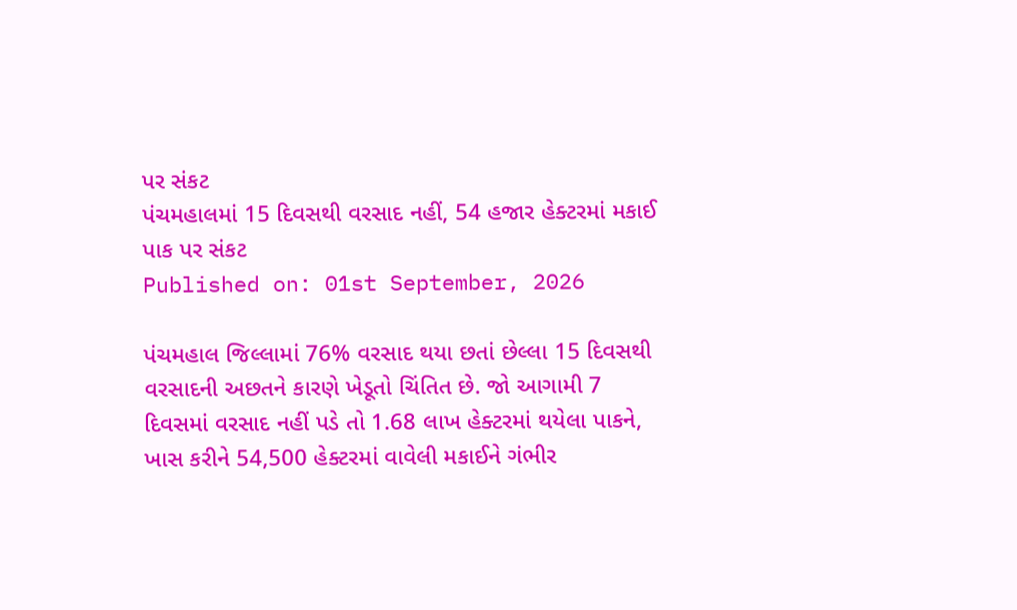પર સંકટ
પંચમહાલમાં 15 દિવસથી વરસાદ નહીં, 54 હજાર હેક્ટરમાં મકાઈ પાક પર સંકટ
Published on: 01st September, 2026

પંચમહાલ જિલ્લામાં 76% વરસાદ થયા છતાં છેલ્લા 15 દિવસથી વરસાદની અછતને કારણે ખેડૂતો ચિંતિત છે. જો આગામી 7 દિવસમાં વરસાદ નહીં પડે તો 1.68 લાખ હેક્ટરમાં થયેલા પાકને, ખાસ કરીને 54,500 હેક્ટરમાં વાવેલી મકાઈને ગંભીર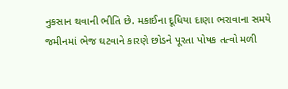નુકસાન થવાની ભીતિ છે. મકાઈના દૂધિયા દાણા ભરાવાના સમયે જમીનમાં ભેજ ઘટવાને કારણે છોડને પૂરતા પોષક તત્વો મળી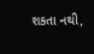શકતા નથી,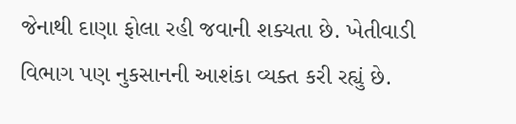જેનાથી દાણા ફોલા રહી જવાની શક્યતા છે. ખેતીવાડી વિભાગ પણ નુકસાનની આશંકા વ્યક્ત કરી રહ્યું છે.